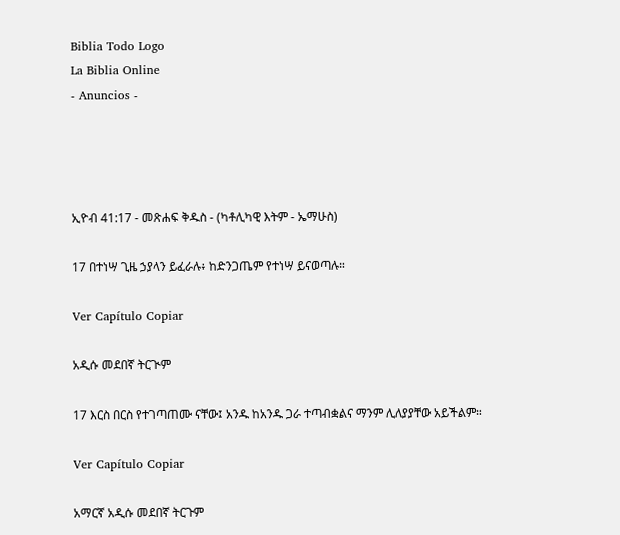Biblia Todo Logo
La Biblia Online
- Anuncios -




ኢዮብ 41:17 - መጽሐፍ ቅዱስ - (ካቶሊካዊ እትም - ኤማሁስ)

17 በተነሣ ጊዜ ኃያላን ይፈራሉ፥ ከድንጋጤም የተነሣ ይናወጣሉ።

Ver Capítulo Copiar

አዲሱ መደበኛ ትርጒም

17 እርስ በርስ የተገጣጠሙ ናቸው፤ አንዱ ከአንዱ ጋራ ተጣብቋልና ማንም ሊለያያቸው አይችልም።

Ver Capítulo Copiar

አማርኛ አዲሱ መደበኛ ትርጉም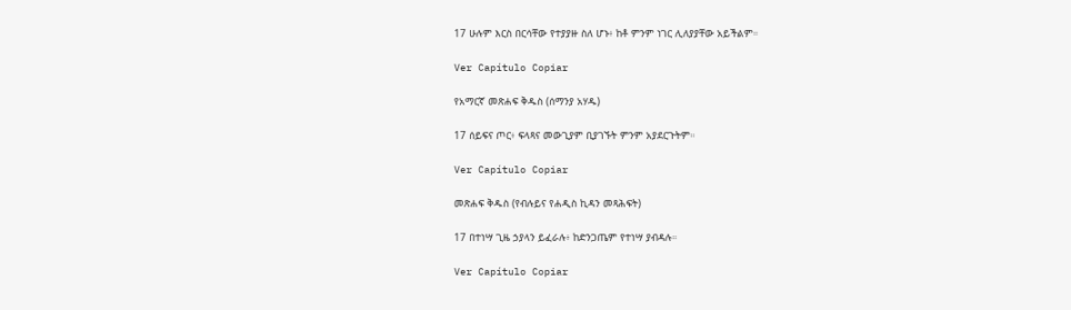17 ሁሉም እርስ በርሳቸው የተያያዙ ስለ ሆኑ፥ ከቶ ምንም ነገር ሊለያያቸው አይችልም።

Ver Capítulo Copiar

የአማርኛ መጽሐፍ ቅዱስ (ሰማንያ አሃዱ)

17 ሰይፍና ጦር፥ ፍላጻና መውጊያም ቢያገኙት ምንም አያደርጉትም።

Ver Capítulo Copiar

መጽሐፍ ቅዱስ (የብሉይና የሐዲስ ኪዳን መጻሕፍት)

17 በተነሣ ጊዜ ኃያላን ይፈራሉ፥ ከድንጋጤም የተነሣ ያብዳሉ።

Ver Capítulo Copiar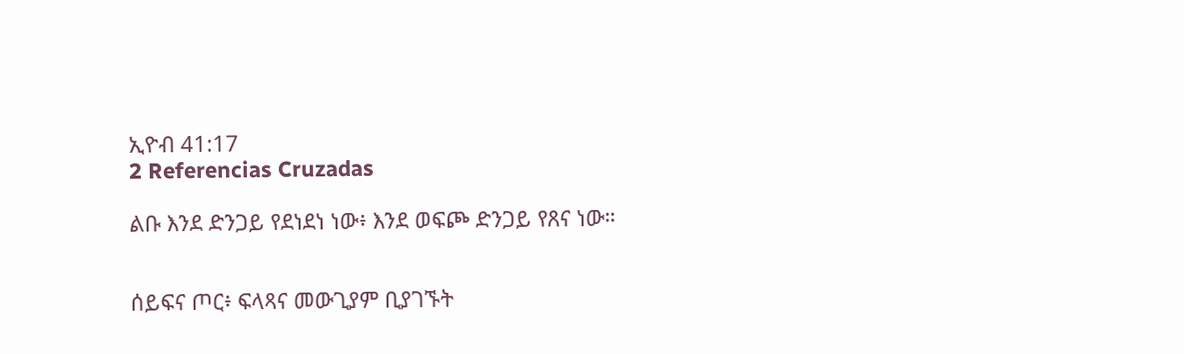ኢዮብ 41:17
2 Referencias Cruzadas

ልቡ እንደ ድንጋይ የደነደነ ነው፥ እንደ ወፍጮ ድንጋይ የጸና ነው።


ሰይፍና ጦር፥ ፍላጻና መውጊያም ቢያገኙት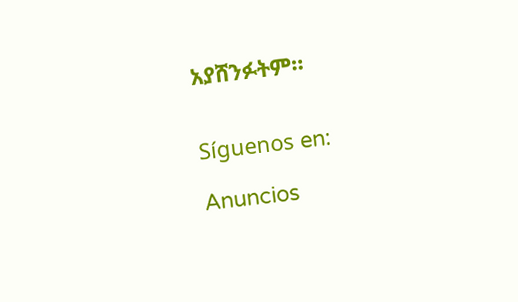አያሸንፉትም።


Síguenos en:

Anuncios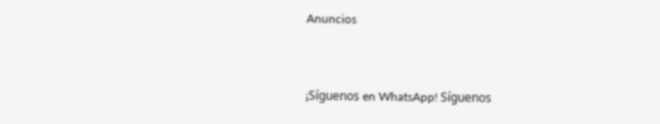Anuncios


¡Síguenos en WhatsApp! Síguenos